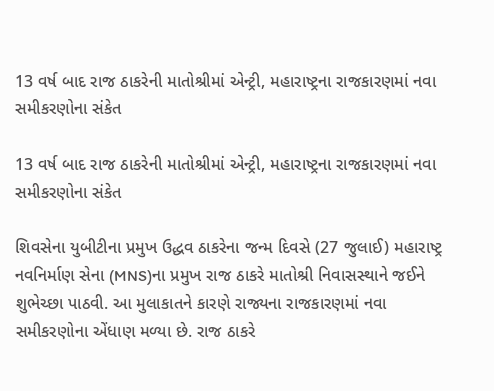13 વર્ષ બાદ રાજ ઠાકરેની માતોશ્રીમાં એન્ટ્રી, મહારાષ્ટ્રના રાજકારણમાં નવા સમીકરણોના સંકેત

13 વર્ષ બાદ રાજ ઠાકરેની માતોશ્રીમાં એન્ટ્રી, મહારાષ્ટ્રના રાજકારણમાં નવા સમીકરણોના સંકેત

શિવસેના યુબીટીના પ્રમુખ ઉદ્ધવ ઠાકરેના જન્મ દિવસે (27 જુલાઈ) મહારાષ્ટ્ર નવનિર્માણ સેના (MNS)ના પ્રમુખ રાજ ઠાકરે માતોશ્રી નિવાસસ્થાને જઈને શુભેચ્છા પાઠવી. આ મુલાકાતને કારણે રાજ્યના રાજકારણમાં નવા સમીકરણોના એંધાણ મળ્યા છે. રાજ ઠાકરે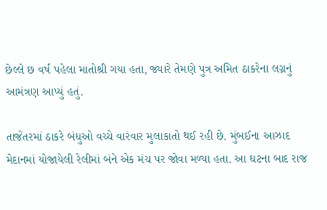છેલ્લે છ વર્ષ પહેલા માતોશ્રી ગયા હતા, જ્યારે તેમણે પુત્ર અમિત ઠાકરેના લગ્નનું આમંત્રણ આપ્યું હતું.

તાજેતરમાં ઠાકરે બંધુઓ વચ્ચે વારંવાર મુલાકાતો થઈ રહી છે. મુંબઈના આઝાદ મેદાનમાં યોજાયેલી રેલીમાં બંને એક મંચ પર જોવા મળ્યા હતા. આ ઘટના બાદ રાજ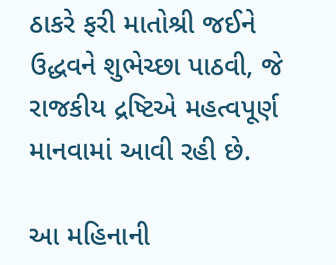ઠાકરે ફરી માતોશ્રી જઈને ઉદ્ધવને શુભેચ્છા પાઠવી, જે રાજકીય દ્રષ્ટિએ મહત્વપૂર્ણ માનવામાં આવી રહી છે.

આ મહિનાની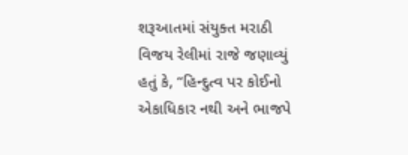શરૂઆતમાં સંયુક્ત મરાઠી વિજય રેલીમાં રાજે જણાવ્યું હતું કે, “હિન્દુત્વ પર કોઈનો એકાધિકાર નથી અને ભાજપે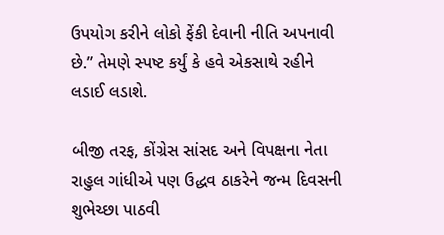ઉપયોગ કરીને લોકો ફેંકી દેવાની નીતિ અપનાવી છે.” તેમણે સ્પષ્ટ કર્યું કે હવે એકસાથે રહીને લડાઈ લડાશે.

બીજી તરફ, કોંગ્રેસ સાંસદ અને વિપક્ષના નેતા રાહુલ ગાંધીએ પણ ઉદ્ધવ ઠાકરેને જન્મ દિવસની શુભેચ્છા પાઠવી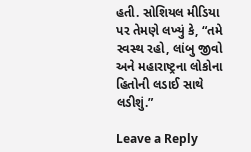હતી. સોશિયલ મીડિયા પર તેમણે લખ્યું કે, “તમે સ્વસ્થ રહો, લાંબુ જીવો અને મહારાષ્ટ્રના લોકોના હિતોની લડાઈ સાથે લડીશું.”

Leave a Reply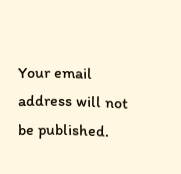Your email address will not be published.